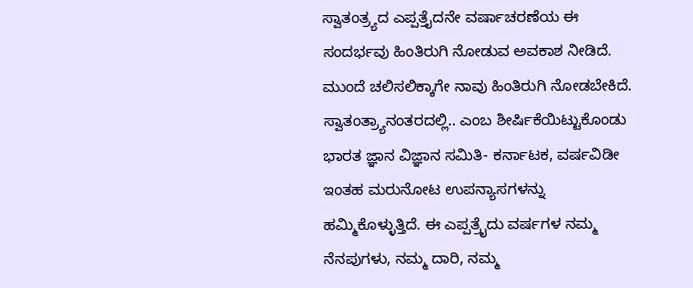ಸ್ವಾತಂತ್ರ್ಯದ ಎಪ್ಪತ್ತೈದನೇ ವರ್ಷಾಚರಣೆಯ ಈ ಸಂದರ್ಭವು ಹಿಂತಿರುಗಿ ನೋಡುವ ಅವಕಾಶ ನೀಡಿದೆ. ಮುಂದೆ ಚಲಿಸಲಿಕ್ಕಾಗೇ ನಾವು ಹಿಂತಿರುಗಿ ನೋಡಬೇಕಿದೆ.
ಸ್ವಾತಂತ್ರ್ಯಾನಂತರದಲ್ಲಿ.. ಎಂಬ ಶೀರ್ಷಿಕೆಯಿಟ್ಟುಕೊಂಡು ಭಾರತ ಜ್ಞಾನ ವಿಜ್ಞಾನ ಸಮಿತಿ- ಕರ್ನಾಟಕ, ವರ್ಷವಿಡೀ ಇಂತಹ ಮರುನೋಟ ಉಪನ್ಯಾಸಗಳನ್ನು ಹಮ್ಮಿಕೊಳ್ಳುತ್ತಿದೆ. ಈ ಎಪ್ಪತ್ರೈದು ವರ್ಷಗಳ ನಮ್ಮ ನೆನಪುಗಳು, ನಮ್ಮ ದಾರಿ, ನಮ್ಮ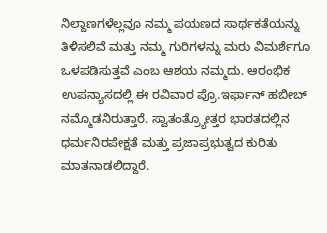ನಿಲ್ದಾಣಗಳೆಲ್ಲವೂ ನಮ್ಮ ಪಯಣದ ಸಾರ್ಥಕತೆಯನ್ನು ತಿಳಿಸಲಿವೆ ಮತ್ತು ನಮ್ಮ ಗುರಿಗಳನ್ನು ಮರು ವಿಮರ್ಶೆಗೂ ಒಳಪಡಿಸುತ್ತವೆ ಎಂಬ ಆಶಯ ನಮ್ಮದು. ಆರಂಭಿಕ ಉಪನ್ಯಾಸದಲ್ಲಿ ಈ ರವಿವಾರ ಪ್ರೊ.ಇರ್ಫಾನ್ ಹಬೀಬ್ ನಮ್ಮೊಡನಿರುತ್ತಾರೆ. ಸ್ವಾತಂತ್ರ್ಯೋತ್ತರ ಭಾರತದಲ್ಲಿನ ಧರ್ಮನಿರಪೇಕ್ಷತೆ ಮತ್ತು ಪ್ರಜಾಪ್ರಭುತ್ವದ ಕುರಿತು ಮಾತನಾಡಲಿದ್ದಾರೆ.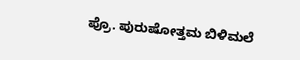ಪ್ರೊ. ಪುರುಷೋತ್ತಮ ಬಿಳಿಮಲೆ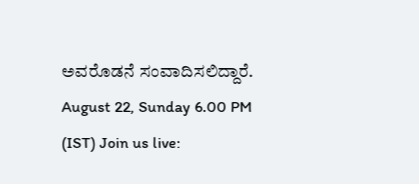ಅವರೊಡನೆ ಸಂವಾದಿಸಲಿದ್ದಾರೆ. August 22, Sunday 6.00 PM (IST) Join us live: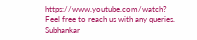https://www.youtube.com/watch?
Feel free to reach us with any queries.
Subhankar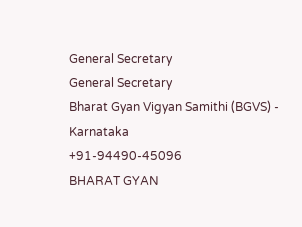General Secretary
General Secretary
Bharat Gyan Vigyan Samithi (BGVS) - Karnataka
+91-94490-45096
BHARAT GYAN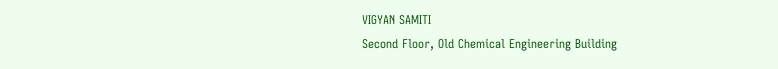VIGYAN SAMITI
Second Floor, Old Chemical Engineering Building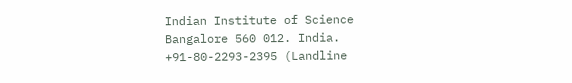Indian Institute of Science
Bangalore 560 012. India.
+91-80-2293-2395 (Landline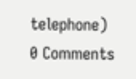telephone)
0 Comments